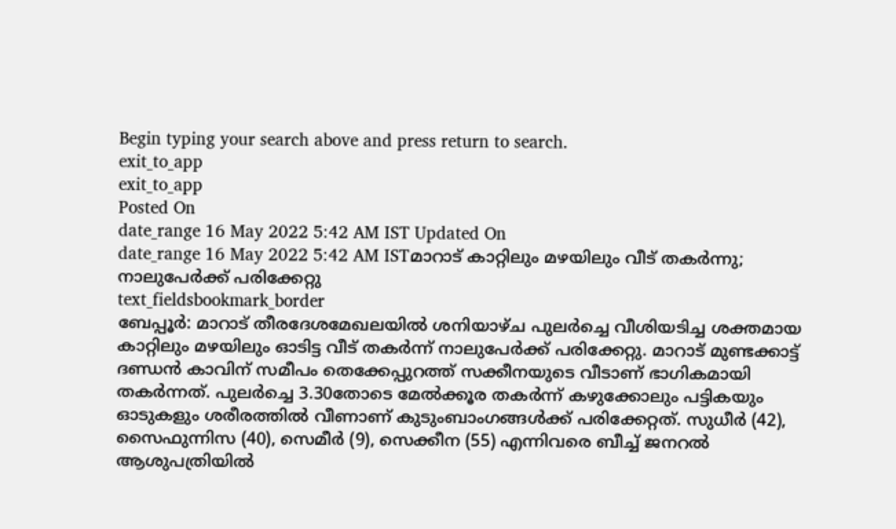Begin typing your search above and press return to search.
exit_to_app
exit_to_app
Posted On
date_range 16 May 2022 5:42 AM IST Updated On
date_range 16 May 2022 5:42 AM ISTമാറാട് കാറ്റിലും മഴയിലും വീട് തകർന്നു; നാലുപേർക്ക് പരിക്കേറ്റു
text_fieldsbookmark_border
ബേപ്പൂർ: മാറാട് തീരദേശമേഖലയിൽ ശനിയാഴ്ച പുലർച്ചെ വീശിയടിച്ച ശക്തമായ കാറ്റിലും മഴയിലും ഓടിട്ട വീട് തകർന്ന് നാലുപേർക്ക് പരിക്കേറ്റു. മാറാട് മുണ്ടക്കാട്ട് ദണ്ഡൻ കാവിന് സമീപം തെക്കേപ്പുറത്ത് സക്കീനയുടെ വീടാണ് ഭാഗികമായി തകർന്നത്. പുലർച്ചെ 3.30തോടെ മേൽക്കൂര തകർന്ന് കഴുക്കോലും പട്ടികയും ഓടുകളും ശരീരത്തിൽ വീണാണ് കുടുംബാംഗങ്ങൾക്ക് പരിക്കേറ്റത്. സുധീർ (42), സൈഫുന്നിസ (40), സെമീർ (9), സെക്കീന (55) എന്നിവരെ ബീച്ച് ജനറൽ ആശുപത്രിയിൽ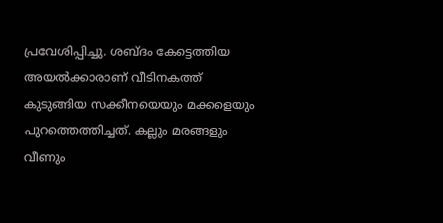പ്രവേശിപ്പിച്ചു. ശബ്ദം കേട്ടെത്തിയ അയൽക്കാരാണ് വീടിനകത്ത് കുടുങ്ങിയ സക്കീനയെയും മക്കളെയും പുറത്തെത്തിച്ചത്. കല്ലും മരങ്ങളും വീണും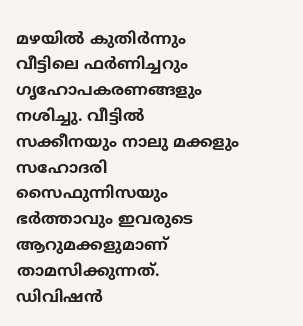മഴയിൽ കുതിർന്നും വീട്ടിലെ ഫർണിച്ചറും ഗൃഹോപകരണങ്ങളും നശിച്ചു. വീട്ടിൽ സക്കീനയും നാലു മക്കളും സഹോദരി സൈഫുന്നിസയും ഭർത്താവും ഇവരുടെ ആറുമക്കളുമാണ് താമസിക്കുന്നത്. ഡിവിഷൻ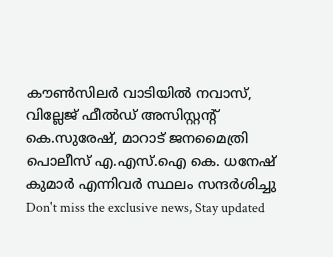കൗൺസിലർ വാടിയിൽ നവാസ്, വില്ലേജ് ഫീൽഡ് അസിസ്റ്റന്റ് കെ.സുരേഷ്, മാറാട് ജനമൈത്രി പൊലീസ് എ.എസ്.ഐ കെ. ധനേഷ് കുമാർ എന്നിവർ സ്ഥലം സന്ദർശിച്ചു
Don't miss the exclusive news, Stay updated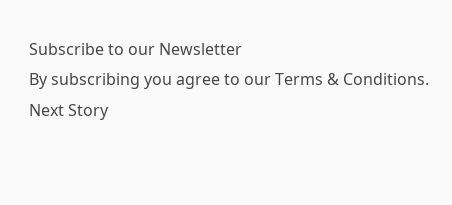Subscribe to our Newsletter
By subscribing you agree to our Terms & Conditions.
Next Story